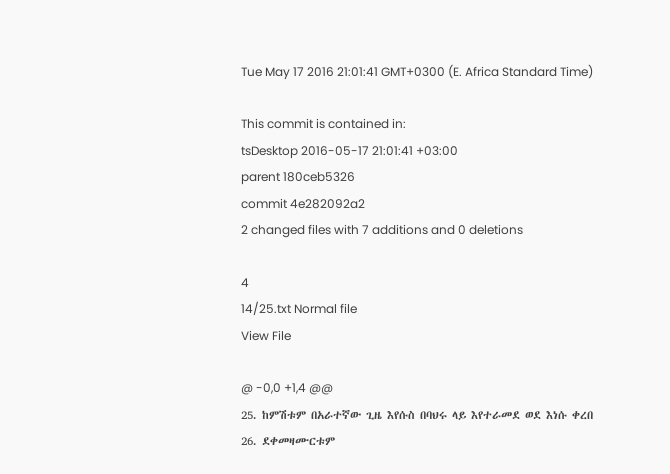Tue May 17 2016 21:01:41 GMT+0300 (E. Africa Standard Time)

This commit is contained in:
tsDesktop 2016-05-17 21:01:41 +03:00
parent 180ceb5326
commit 4e282092a2
2 changed files with 7 additions and 0 deletions

4
14/25.txt Normal file
View File

@ -0,0 +1,4 @@
25. ከምሽቱም በአራተኛው ጊዜ እየሱስ በባህሩ ላይ እየተራመደ ወደ እነሱ ቀረበ
26. ደቀመዛሙርቱም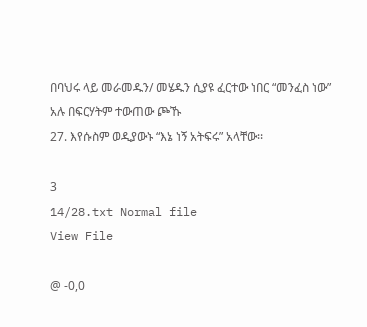በባህሩ ላይ መራመዱን/ መሄዱን ሲያዩ ፈርተው ነበር “መንፈስ ነው” አሉ በፍርሃትም ተውጠው ጮኹ
27. እየሱስም ወዲያውኑ “እኔ ነኝ አትፍሩ” አላቸው፡፡

3
14/28.txt Normal file
View File

@ -0,0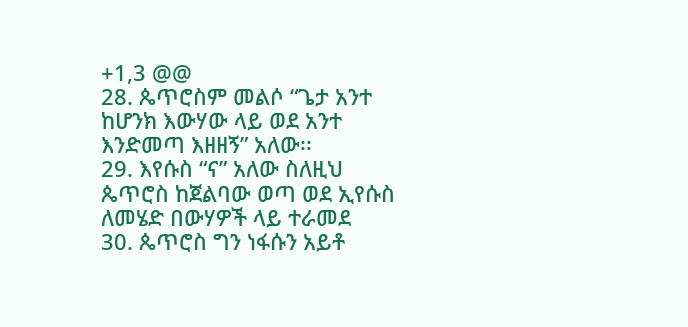+1,3 @@
28. ጴጥሮስም መልሶ “ጌታ አንተ ከሆንክ እውሃው ላይ ወደ አንተ እንድመጣ እዘዘኝ” አለው፡፡
29. እየሱስ “ና” አለው ስለዚህ ጴጥሮስ ከጀልባው ወጣ ወደ ኢየሱስ ለመሄድ በውሃዎች ላይ ተራመደ
30. ጴጥሮስ ግን ነፋሱን አይቶ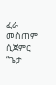ፈራ መስጠም ሲጀምር “ጌታ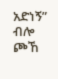አድነኝ” ብሎ ጮኸ